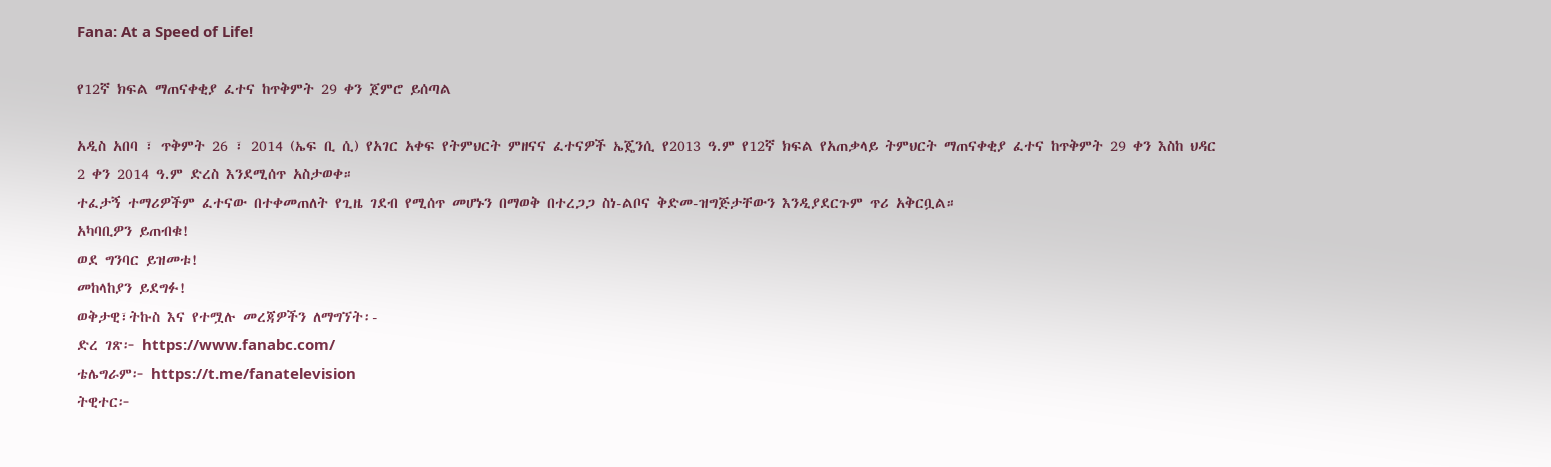Fana: At a Speed of Life!

የ12ኛ ክፍል ማጠናቀቂያ ፈተና ከጥቅምት 29 ቀን ጀምሮ ይሰጣል

አዲስ አበባ ፣ ጥቅምት 26 ፣ 2014 (ኤፍ ቢ ሲ) የአገር አቀፍ የትምህርት ምዘናና ፈተናዎች ኤጄንሲ የ2013 ዓ.ም የ12ኛ ክፍል የአጠቃላይ ትምህርት ማጠናቀቂያ ፈተና ከጥቅምት 29 ቀን እስከ ህዳር 2 ቀን 2014 ዓ.ም ድረስ እንደሚሰጥ አስታወቀ።
ተፈታኝ ተማሪዎችም ፈተናው በተቀመጠለት የጊዜ ገደብ የሚሰጥ መሆኑን በማወቅ በተረጋጋ ስነ-ልቦና ቅድመ-ዝግጅታቸውን እንዲያደርጉም ጥሪ አቅርቧል።
አካባቢዎን ይጠብቁ!
ወደ ግንባር ይዝመቱ!
መከላከያን ይደግፉ!
ወቅታዊ፣ትኩስ እና የተሟሉ መረጃዎችን ለማግኘት፡-
ድረ ገጽ፦ https://www.fanabc.com/
ቴሌግራም፦ https://t.me/fanatelevision
ትዊተር፦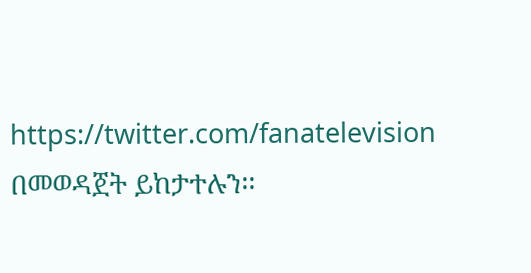https://twitter.com/fanatelevision በመወዳጀት ይከታተሉን፡፡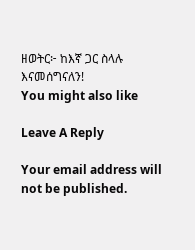ዘወትር፦ ከእኛ ጋር ስላሉ እናመሰግናለን!
You might also like

Leave A Reply

Your email address will not be published.